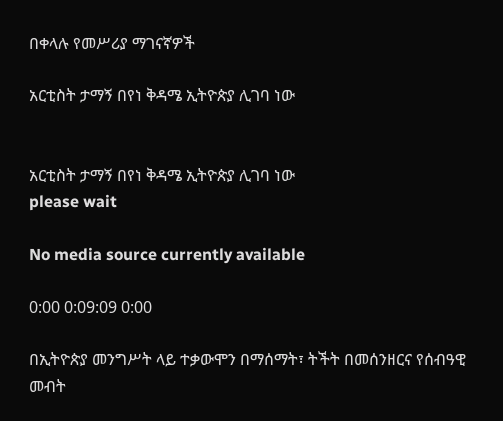በቀላሉ የመሥሪያ ማገናኛዎች

አርቲስት ታማኝ በየነ ቅዳሜ ኢትዮጵያ ሊገባ ነው


አርቲስት ታማኝ በየነ ቅዳሜ ኢትዮጵያ ሊገባ ነው
please wait

No media source currently available

0:00 0:09:09 0:00

በኢትዮጵያ መንግሥት ላይ ተቃውሞን በማሰማት፣ ትችት በመሰንዘርና የሰብዓዊ መብት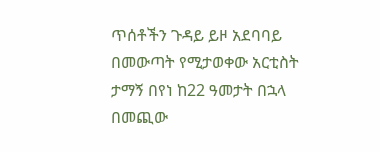ጥሰቶችን ጉዳይ ይዞ አደባባይ በመውጣት የሚታወቀው አርቲስት ታማኝ በየነ ከ22 ዓመታት በኋላ በመጪው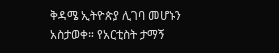ቅዳሜ ኢትዮጵያ ሊገባ መሆኑን አስታወቀ። የአርቲስት ታማኝ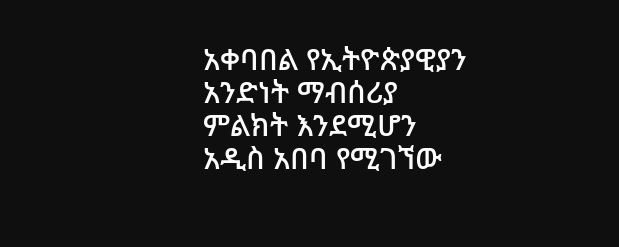አቀባበል የኢትዮጵያዊያን አንድነት ማብሰሪያ ምልክት እንደሚሆን አዲስ አበባ የሚገኘው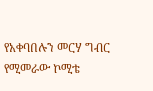የአቀባበሉን መርሃ ግብር የሚመራው ኮሚቴ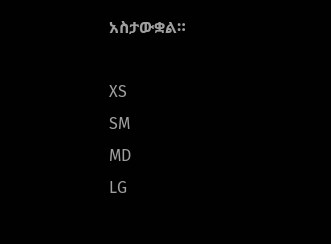አስታውቋል።

XS
SM
MD
LG